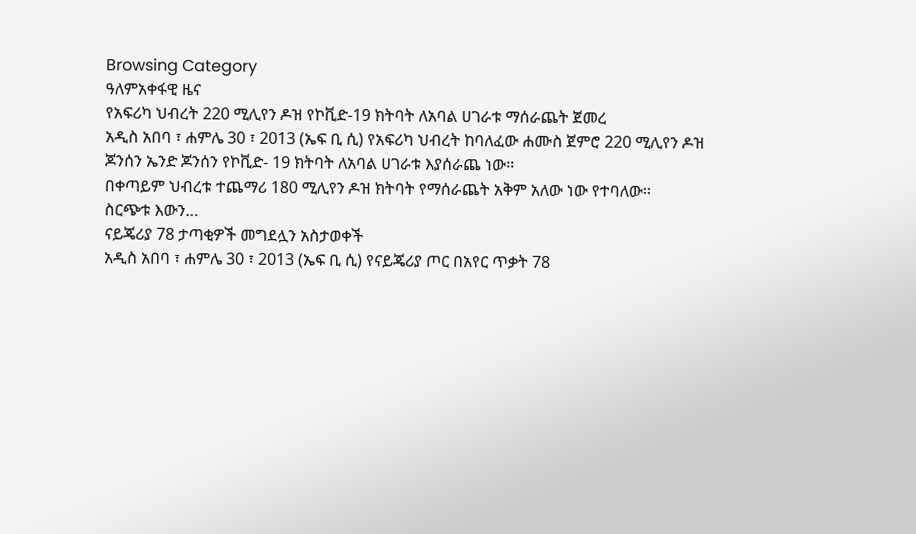Browsing Category
ዓለምአቀፋዊ ዜና
የአፍሪካ ህብረት 220 ሚሊየን ዶዝ የኮቪድ-19 ክትባት ለአባል ሀገራቱ ማሰራጨት ጀመረ
አዲስ አበባ ፣ ሐምሌ 30 ፣ 2013 (ኤፍ ቢ ሲ) የአፍሪካ ህብረት ከባለፈው ሐሙስ ጀምሮ 220 ሚሊየን ዶዝ ጆንሰን ኤንድ ጆንሰን የኮቪድ- 19 ክትባት ለአባል ሀገራቱ እያሰራጨ ነው፡፡
በቀጣይም ህብረቱ ተጨማሪ 180 ሚሊየን ዶዝ ክትባት የማሰራጨት አቅም አለው ነው የተባለው፡፡
ስርጭቱ እውን…
ናይጄሪያ 78 ታጣቂዎች መግደሏን አስታወቀች
አዲስ አበባ ፣ ሐምሌ 30 ፣ 2013 (ኤፍ ቢ ሲ) የናይጄሪያ ጦር በአየር ጥቃት 78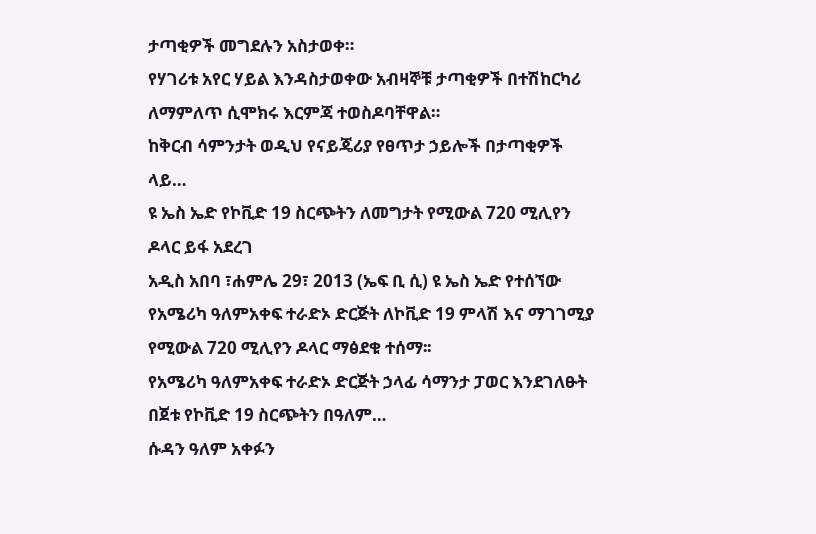ታጣቂዎች መግደሉን አስታወቀ።
የሃገሪቱ አየር ሃይል እንዳስታወቀው አብዛኞቹ ታጣቂዎች በተሽከርካሪ ለማምለጥ ሲሞክሩ እርምጃ ተወስዶባቸዋል።
ከቅርብ ሳምንታት ወዲህ የናይጄሪያ የፀጥታ ኃይሎች በታጣቂዎች ላይ…
ዩ ኤስ ኤድ የኮቪድ 19 ስርጭትን ለመግታት የሚውል 720 ሚሊየን ዶላር ይፋ አደረገ
አዲስ አበባ ፣ሐምሌ 29፣ 2013 (ኤፍ ቢ ሲ) ዩ ኤስ ኤድ የተሰኘው የአሜሪካ ዓለምአቀፍ ተራድኦ ድርጅት ለኮቪድ 19 ምላሽ እና ማገገሚያ የሚውል 720 ሚሊየን ዶላር ማፅደቁ ተሰማ፡፡
የአሜሪካ ዓለምአቀፍ ተራድኦ ድርጅት ኃላፊ ሳማንታ ፓወር እንደገለፁት በጀቱ የኮቪድ 19 ስርጭትን በዓለም…
ሱዳን ዓለም አቀፉን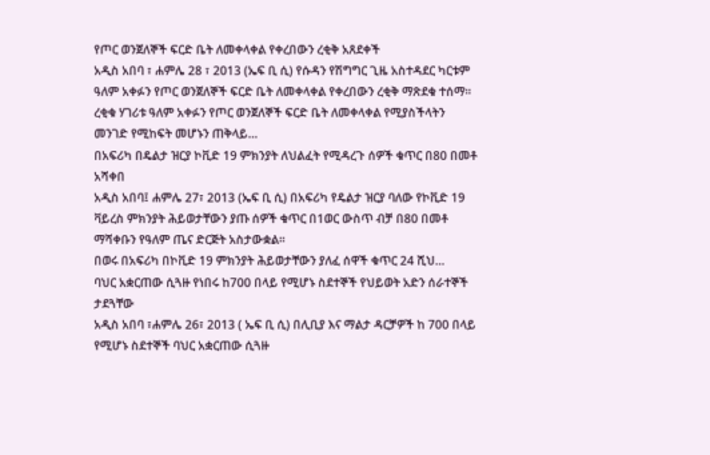የጦር ወንጀለኞች ፍርድ ቤት ለመቀላቀል የቀረበውን ረቂቅ አጸደቀች
አዲስ አበባ ፣ ሐምሌ 28 ፣ 2013 (ኤፍ ቢ ሲ) የሱዳን የሽግግር ጊዜ አስተዳደር ካርቱም ዓለም አቀፉን የጦር ወንጀለኞች ፍርድ ቤት ለመቀላቀል የቀረበውን ረቂቅ ማጽደቁ ተሰማ።
ረቂቁ ሃገሪቱ ዓለም አቀፉን የጦር ወንጀለኞች ፍርድ ቤት ለመቀላቀል የሚያስችላትን መንገድ የሚከፍት መሆኑን ጠቅላይ…
በአፍሪካ በዴልታ ዝርያ ኮቪድ 19 ምክንያት ለህልፈት የሚዳረጉ ሰዎች ቁጥር በ80 በመቶ አሻቀበ
አዲስ አበባ፤ ሐምሌ 27፣ 2013 (ኤፍ ቢ ሲ) በአፍሪካ የዴልታ ዝርያ ባለው የኮቪድ 19 ቫይረስ ምክንያት ሕይወታቸውን ያጡ ሰዎች ቁጥር በ1ወር ውስጥ ብቻ በ80 በመቶ ማሻቀቡን የዓለም ጤና ድርጅት አስታውቋል፡፡
በወሩ በአፍሪካ በኮቪድ 19 ምክንያት ሕይወታቸውን ያለፈ ሰዋች ቁጥር 24 ሺህ…
ባህር አቋርጠው ሲጓዙ የነበሩ ከ700 በላይ የሚሆኑ ስደተኞች የህይወት አድን ሰራተኞች ታደጓቸው
አዲስ አበባ ፣ሐምሌ 26፣ 2013 ( ኤፍ ቢ ሲ) በሊቢያ እና ማልታ ዳርቻዎች ከ 700 በላይ የሚሆኑ ስደተኞች ባህር አቋርጠው ሲጓዙ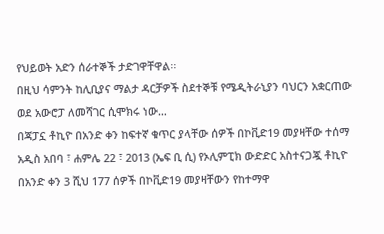የህይወት አድን ሰራተኞች ታድገዋቸዋል፡፡
በዚህ ሳምንት ከሊቢያና ማልታ ዳርቻዎች ስደተኞቹ የሜዲትራኒያን ባህርን አቋርጠው ወደ አውሮፓ ለመሻገር ሲሞክሩ ነው…
በጃፓኗ ቶኪዮ በአንድ ቀን ከፍተኛ ቁጥር ያላቸው ሰዎች በኮቪድ19 መያዛቸው ተሰማ
አዲስ አበባ ፣ ሐምሌ 22 ፣ 2013 (ኤፍ ቢ ሲ) የኦሊምፒክ ውድድር አስተናጋጇ ቶኪዮ በአንድ ቀን 3 ሺህ 177 ሰዎች በኮቪድ19 መያዛቸውን የከተማዋ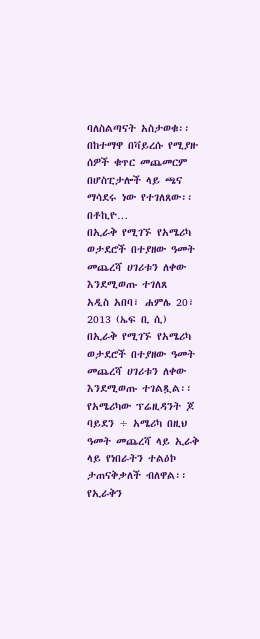ባለስልጣናት አስታወቁ፡፡
በከተማዋ በቫይረሱ የሚያዙ ሰዎች ቁጥር መጨመርም በሆስፒታሎች ላይ ጫና ማሳደሩ ነው የተገለጸው፡፡
በቶኪዮ…
በኢራቅ የሚገኙ የአሜሪካ ወታደሮች በተያዘው ዓመት መጨረሻ ሀገሪቱን ለቀው እንደሚወጡ ተገለጸ
አዲስ አበባ፣ ሐምሌ 20፣ 2013 (ኤፍ ቢ ሲ) በኢራቅ የሚገኙ የአሜሪካ ወታደሮች በተያዘው ዓመት መጨረሻ ሀገሪቱን ለቀው እንደሚወጡ ተገልጿል፡፡
የአሜሪካው ፕሬዚዳንት ጆ ባይደን ÷ አሜሪካ በዚህ ዓመት መጨረሻ ላይ ኢራቅ ላይ የነበራትን ተልዕኮ ታጠናቅቃለች ብለዋል፡፡ የኢራቅን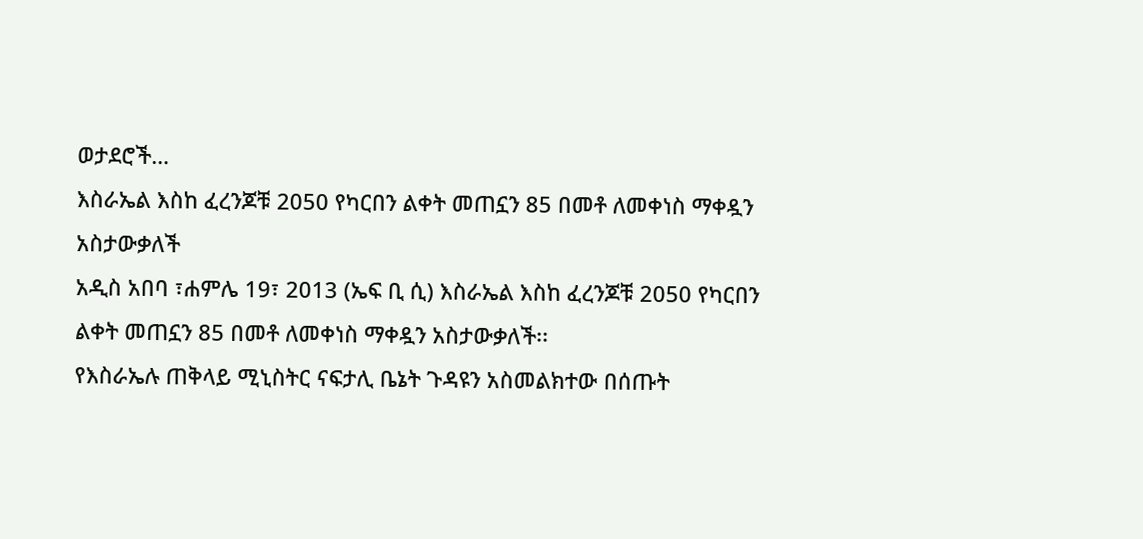ወታደሮች…
እስራኤል እስከ ፈረንጆቹ 2050 የካርበን ልቀት መጠኗን 85 በመቶ ለመቀነስ ማቀዷን አስታውቃለች
አዲስ አበባ ፣ሐምሌ 19፣ 2013 (ኤፍ ቢ ሲ) እስራኤል እስከ ፈረንጆቹ 2050 የካርበን ልቀት መጠኗን 85 በመቶ ለመቀነስ ማቀዷን አስታውቃለች፡፡
የእስራኤሉ ጠቅላይ ሚኒስትር ናፍታሊ ቤኔት ጉዳዩን አስመልክተው በሰጡት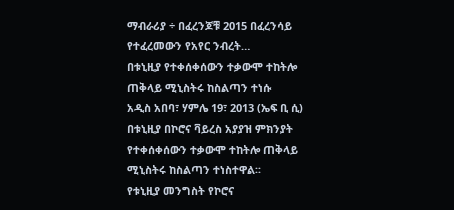ማብራሪያ ÷ በፈረንጆቹ 2015 በፈረንሳይ የተፈረመውን የአየር ንብረት…
በቱኒዚያ የተቀሰቀሰውን ተቃውሞ ተከትሎ ጠቅላይ ሚኒስትሩ ከስልጣን ተነሱ
አዲስ አበባ፣ ሃምሌ 19፣ 2013 (ኤፍ ቢ ሲ) በቱኒዚያ በኮሮና ቫይረስ አያያዝ ምክንያት የተቀሰቀሰውን ተቃውሞ ተከትሎ ጠቅላይ ሚኒስትሩ ከስልጣን ተነስተዋል፡፡
የቱኒዚያ መንግስት የኮሮና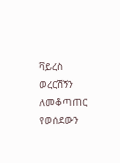ቫይረስ ወረርሽኝን ለመቆጣጠር የወሰደውን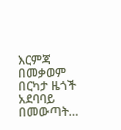እርምጃ በመቃወም በርካታ ዜጎች አደባባይ በመውጣት…